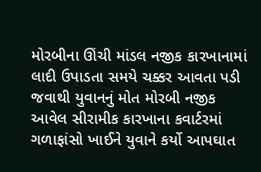મોરબીના ઊંચી માંડલ નજીક કારખાનામાં લાદી ઉપાડતા સમયે ચક્કર આવતા પડી જવાથી યુવાનનું મોત મોરબી નજીક આવેલ સીરામીક કારખાના કવાર્ટરમાં ગળાફાંસો ખાઈને યુવાને કર્યો આપઘાત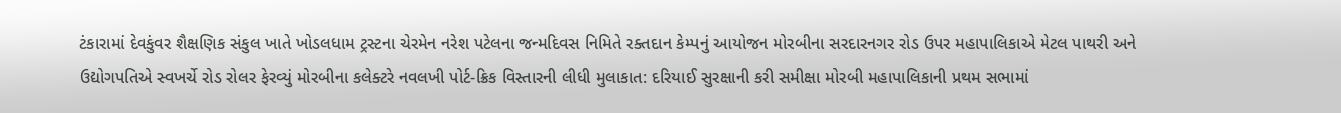ટંકારામાં દેવકુંવર શૈક્ષણિક સંકુલ ખાતે ખોડલધામ ટ્રસ્ટના ચેરમેન નરેશ પટેલના જન્મદિવસ નિમિતે રક્તદાન કેમ્પનું આયોજન મોરબીના સરદારનગર રોડ ઉપર મહાપાલિકાએ મેટલ પાથરી અને ઉદ્યોગપતિએ સ્વખર્ચે રોડ રોલર ફેરવ્યું મોરબીના કલેક્ટરે નવલખી પોર્ટ-ક્રિક વિસ્તારની લીધી મુલાકાત: દરિયાઈ સુરક્ષાની કરી સમીક્ષા મોરબી મહાપાલિકાની પ્રથમ સભામાં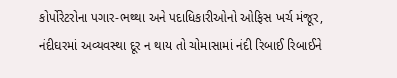કોર્પોરેટરોના પગાર-ભથ્થા અને પદાધિકારીઓનો ઓફિસ ખર્ચ મંજૂર, નંદીઘરમાં અવ્યવસ્થા દૂર ન થાય તો ચોમાસામાં નંદી રિબાઈ રિબાઈને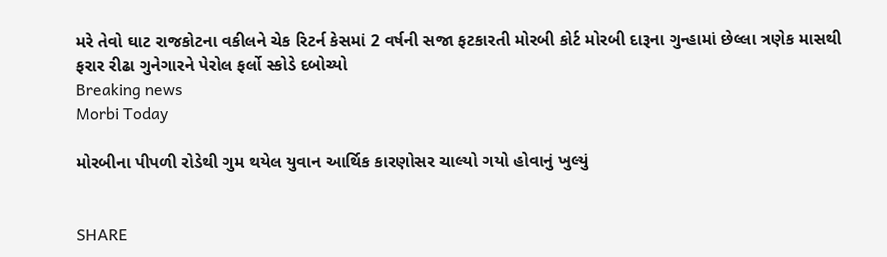મરે તેવો ઘાટ રાજકોટના વકીલને ચેક રિટર્ન કેસમાં 2 વર્ષની સજા ફટકારતી મોરબી કોર્ટ મોરબી દારૂના ગુન્હામાં છેલ્લા ત્રણેક માસથી ફરાર રીઢા ગુનેગારને પેરોલ ફર્લો સ્કોડે દબોચ્યો
Breaking news
Morbi Today

મોરબીના પીપળી રોડેથી ગુમ થયેલ યુવાન આર્થિક કારણોસર ચાલ્યો ગયો હોવાનું ખુલ્યું


SHARE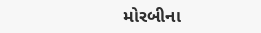મોરબીના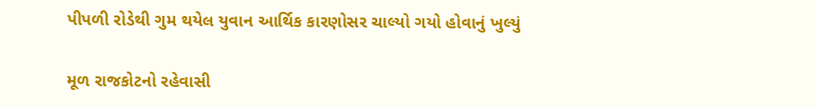પીપળી રોડેથી ગુમ થયેલ યુવાન આર્થિક કારણોસર ચાલ્યો ગયો હોવાનું ખુલ્યું

મૂળ રાજકોટનો રહેવાસી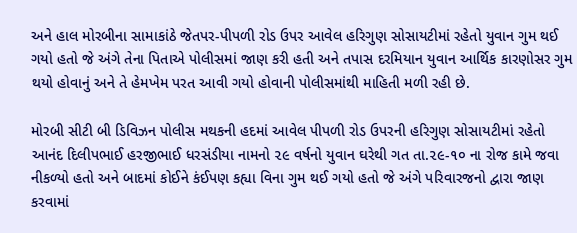અને હાલ મોરબીના સામાકાંઠે જેતપર-પીપળી રોડ ઉપર આવેલ હરિગુણ સોસાયટીમાં રહેતો યુવાન ગુમ થઈ ગયો હતો જે અંગે તેના પિતાએ પોલીસમાં જાણ કરી હતી અને તપાસ દરમિયાન યુવાન આર્થિક કારણોસર ગુમ થયો હોવાનું અને તે હેમખેમ પરત આવી ગયો હોવાની પોલીસમાંથી માહિતી મળી રહી છે.

મોરબી સીટી બી ડિવિઝન પોલીસ મથકની હદમાં આવેલ પીપળી રોડ ઉપરની હરિગુણ સોસાયટીમાં રહેતો આનંદ દિલીપભાઈ હરજીભાઈ ધરસંડીયા નામનો ૨૯ વર્ષનો યુવાન ઘરેથી ગત તા.૨૯-૧૦ ના રોજ કામે જવા નીકળ્યો હતો અને બાદમાં કોઈને કંઈપણ કહ્યા વિના ગુમ થઈ ગયો હતો જે અંગે પરિવારજનો દ્વારા જાણ કરવામાં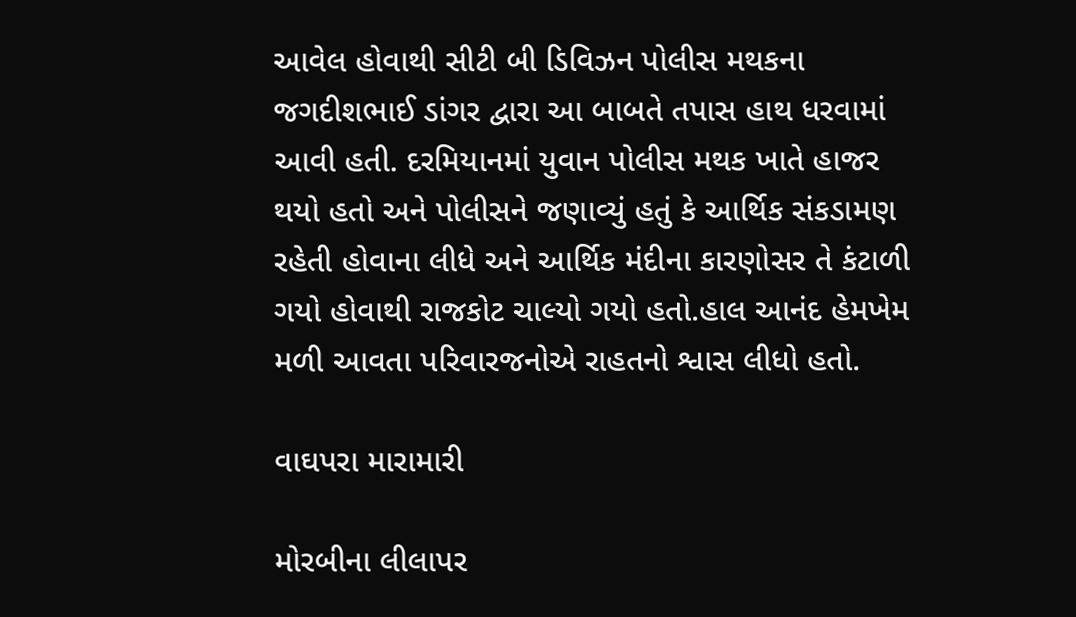આવેલ હોવાથી સીટી બી ડિવિઝન પોલીસ મથકના જગદીશભાઈ ડાંગર દ્વારા આ બાબતે તપાસ હાથ ધરવામાં આવી હતી. દરમિયાનમાં યુવાન પોલીસ મથક ખાતે હાજર થયો હતો અને પોલીસને જણાવ્યું હતું કે આર્થિક સંકડામણ રહેતી હોવાના લીધે અને આર્થિક મંદીના કારણોસર તે કંટાળી ગયો હોવાથી રાજકોટ ચાલ્યો ગયો હતો.હાલ આનંદ હેમખેમ મળી આવતા પરિવારજનોએ રાહતનો શ્વાસ લીધો હતો.

વાઘપરા મારામારી

મોરબીના લીલાપર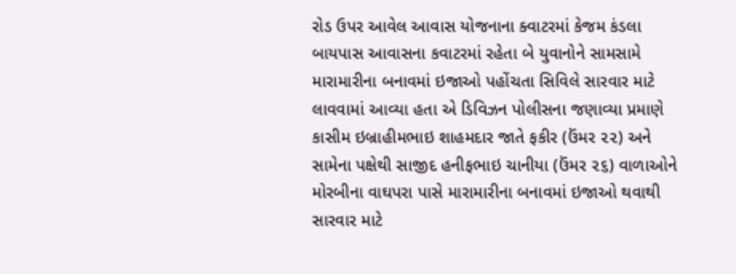રોડ ઉપર આવેલ આવાસ યોજનાના ક્વાટરમાં કેજમ કંડલા બાયપાસ આવાસના કવાટરમાં રહેતા બે યુવાનોને સામસામે મારામારીના બનાવમાં ઇજાઓ પહોંચતા સિવિલે સારવાર માટે લાવવામાં આવ્યા હતા એ ડિવિઝન પોલીસના જણાવ્યા પ્રમાણે કાસીમ ઇબ્રાહીમભાઇ શાહમદાર જાતે ફકીર (ઉંમર ૨૨) અને સામેના પક્ષેથી સાજીદ હનીફભાઇ ચાનીયા (ઉંમર ૨૬) વાળાઓને મોરબીના વાઘપરા પાસે મારામારીના બનાવમાં ઇજાઓ થવાથી સારવાર માટે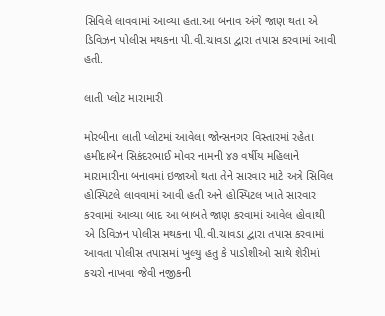સિવિલે લાવવામાં આવ્યા હતા.આ બનાવ અંગે જાણ થતા એ ડિવિઝન પોલીસ મથકના પી.વી.ચાવડા દ્વારા તપાસ કરવામાં આવી હતી.

લાતી પ્લોટ મારામારી

મોરબીના લાતી પ્લોટમાં આવેલા જોન્સનગર વિસ્તારમાં રહેતા હમીદાબેન સિકંદરભાઈ મોવર નામની ૪૭ વર્ષીય મહિલાને મારામારીના બનાવમાં ઇજાઓ થતા તેને સારવાર માટે અત્રે સિવિલ હોસ્પિટલે લાવવામાં આવી હતી અને હોસ્પિટલ ખાતે સારવાર કરવામાં આવ્યા બાદ આ બાબતે જાણ કરવામાં આવેલ હોવાથી એ ડિવિઝન પોલીસ મથકના પી.વી.ચાવડા દ્વારા તપાસ કરવામાં આવતા પોલીસ તપાસમાં ખુલ્યુ હતુ કે પાડોશીઓ સાથે શેરીમાં કચરો નાખવા જેવી નજીકની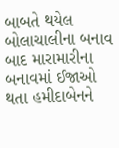બાબતે થયેલ બોલાચાલીના બનાવ બાદ મારામારીના બનાવમાં ઈજાઓ થતા હમીદાબેનને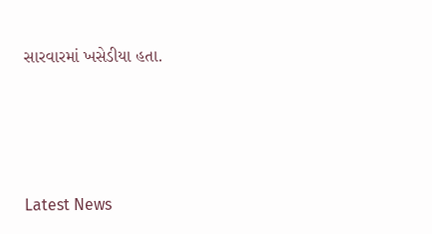સારવારમાં ખસેડીયા હતા.






Latest News